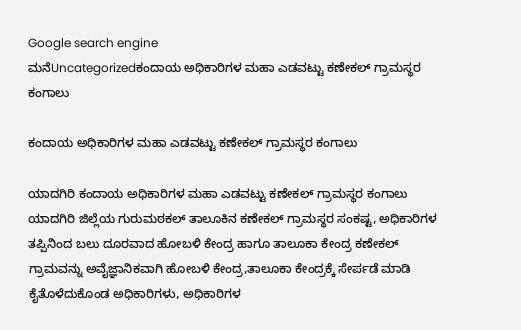Google search engine
ಮನೆUncategorizedಕಂದಾಯ ಅಧಿಕಾರಿಗಳ ಮಹಾ ಎಡವಟ್ಟು ಕಣೇಕಲ್ ಗ್ರಾಮಸ್ಥರ ಕಂಗಾಲು

ಕಂದಾಯ ಅಧಿಕಾರಿಗಳ ಮಹಾ ಎಡವಟ್ಟು ಕಣೇಕಲ್ ಗ್ರಾಮಸ್ಥರ ಕಂಗಾಲು

ಯಾದಗಿರಿ ಕಂದಾಯ ಅಧಿಕಾರಿಗಳ ಮಹಾ ಎಡವಟ್ಟು ಕಣೇಕಲ್ ಗ್ರಾಮಸ್ಥರ ಕಂಗಾಲು ಯಾದಗಿರಿ ಜಿಲ್ಲೆಯ ಗುರುಮಠಕಲ್ ತಾಲೂಕಿನ ಕಣೇಕಲ್ ಗ್ರಾಮಸ್ಥರ ಸಂಕಷ್ಟ, ಅಧಿಕಾರಿಗಳ ತಪ್ಪಿನಿಂದ ಬಲು ದೂರವಾದ ಹೋಬಳಿ ಕೇಂದ್ರ ಹಾಗೂ ತಾಲೂಕಾ ಕೇಂದ್ರ ಕಣೇಕಲ್ ಗ್ರಾಮವನ್ನು ಅವೈಜ್ಞಾನಿಕವಾಗಿ ಹೋಬಳಿ ಕೇಂದ್ರ,ತಾಲೂಕಾ ಕೇಂದ್ರಕ್ಕೆ ಸೇರ್ಪಡೆ ಮಾಡಿ ಕೈತೊಳೆದುಕೊಂಡ ಅಧಿಕಾರಿಗಳು, ಅಧಿಕಾರಿಗಳ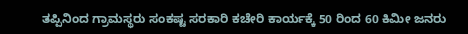ತಪ್ಪಿನಿಂದ ಗ್ರಾಮಸ್ಥರು ಸಂಕಷ್ಟ ಸರಕಾರಿ ಕಚೇರಿ ಕಾರ್ಯಕ್ಕೆ 50 ರಿಂದ 60 ಕಿಮೀ ಜನರು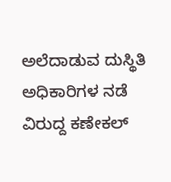ಅಲೆದಾಡುವ ದುಸ್ಥಿತಿ ಅಧಿಕಾರಿಗಳ ನಡೆ ವಿರುದ್ದ ಕಣೇಕಲ್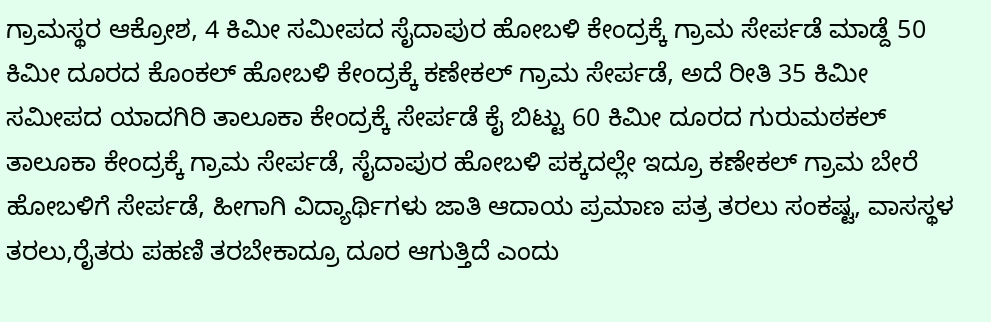ಗ್ರಾಮಸ್ಥರ ಆಕ್ರೋಶ, 4 ಕಿಮೀ ಸಮೀಪದ ಸೈದಾಪುರ ಹೋಬಳಿ ಕೇಂದ್ರಕ್ಕೆ ಗ್ರಾಮ ಸೇರ್ಪಡೆ ಮಾಡ್ದೆ 50 ಕಿಮೀ ದೂರದ ಕೊಂಕಲ್ ಹೋಬಳಿ ಕೇಂದ್ರಕ್ಕೆ ಕಣೇಕಲ್ ಗ್ರಾಮ ಸೇರ್ಪಡೆ, ಅದೆ ರೀತಿ 35 ಕಿಮೀ ಸಮೀಪದ ಯಾದಗಿರಿ ತಾಲೂಕಾ ಕೇಂದ್ರಕ್ಕೆ ಸೇರ್ಪಡೆ ಕೈ ಬಿಟ್ಟು 60 ಕಿಮೀ ದೂರದ ಗುರುಮಠಕಲ್ ತಾಲೂಕಾ ಕೇಂದ್ರಕ್ಕೆ ಗ್ರಾಮ ಸೇರ್ಪಡೆ, ಸೈದಾಪುರ ಹೋಬಳಿ ಪಕ್ಕದಲ್ಲೇ ಇದ್ರೂ ಕಣೇಕಲ್ ಗ್ರಾಮ ಬೇರೆ ಹೋಬಳಿಗೆ ಸೇರ್ಪಡೆ, ಹೀಗಾಗಿ ವಿದ್ಯಾರ್ಥಿಗಳು ಜಾತಿ ಆದಾಯ ಪ್ರಮಾಣ ಪತ್ರ ತರಲು ಸಂಕಷ್ಟ, ವಾಸಸ್ಥಳ ತರಲು,ರೈತರು ಪಹಣಿ ತರಬೇಕಾದ್ರೂ ದೂರ ಆಗುತ್ತಿದೆ ಎಂದು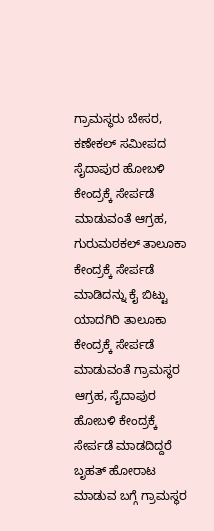ಗ್ರಾಮಸ್ಥರು ಬೇಸರ, ಕಣೇಕಲ್ ಸಮೀಪದ ಸೈದಾಪುರ ಹೋಬಳಿ ಕೇಂದ್ರಕ್ಕೆ ಸೇರ್ಪಡೆ ಮಾಡುವಂತೆ ಆಗ್ರಹ, ಗುರುಮಠಕಲ್ ತಾಲೂಕಾ ಕೇಂದ್ರಕ್ಕೆ ಸೇರ್ಪಡೆ ಮಾಡಿದನ್ನು ಕೈ ಬಿಟ್ಟು ಯಾದಗಿರಿ ತಾಲೂಕಾ ಕೇಂದ್ರಕ್ಕೆ ಸೇರ್ಪಡೆ ಮಾಡುವಂತೆ ಗ್ರಾಮಸ್ಥರ ಆಗ್ರಹ, ಸೈದಾಪುರ ಹೋಬಳಿ ಕೇಂದ್ರಕ್ಕೆ ಸೇರ್ಪಡೆ ಮಾಡದಿದ್ದರೆ ಬೃಹತ್ ಹೋರಾಟ ಮಾಡುವ ಬಗ್ಗೆ ಗ್ರಾಮಸ್ಥರ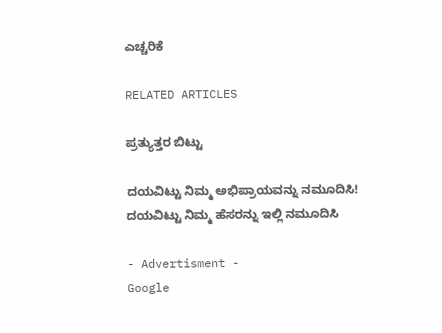ಎಚ್ಚರಿಕೆ

RELATED ARTICLES

ಪ್ರತ್ಯುತ್ತರ ಬಿಟ್ಟು

ದಯವಿಟ್ಟು ನಿಮ್ಮ ಅಭಿಪ್ರಾಯವನ್ನು ನಮೂದಿಸಿ!
ದಯವಿಟ್ಟು ನಿಮ್ಮ ಹೆಸರನ್ನು ಇಲ್ಲಿ ನಮೂದಿಸಿ

- Advertisment -
Google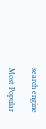search engine

Most Popular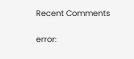Recent Comments

error: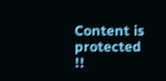Content is protected !!